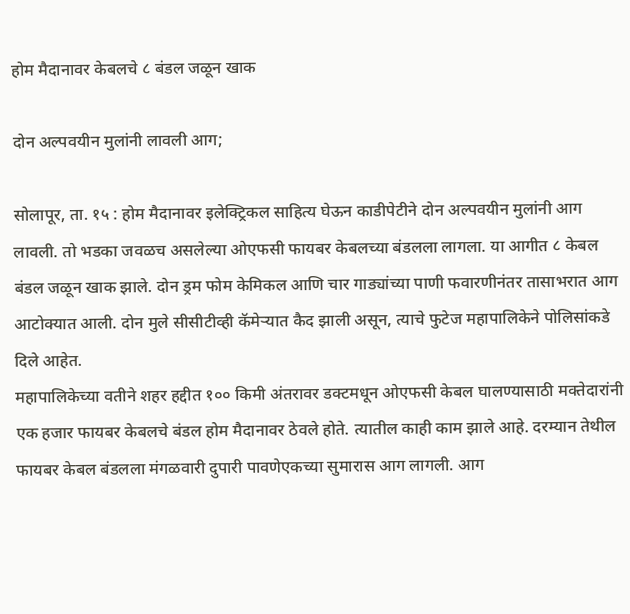होम मैदानावर केबलचे ८ बंडल जळून खाक

दोन अल्पवयीन मुलांनी लावली आग;

सोलापूर, ता. १५ : होम मैदानावर इलेक्ट्रिकल साहित्य घेऊन काडीपेटीने दोन अल्पवयीन मुलांनी आग लावली. तो भडका जवळच असलेल्या ओएफसी फायबर केबलच्या बंडलला लागला. या आगीत ८ केबल बंडल जळून खाक झाले. दोन ड्रम फोम केमिकल आणि चार गाड्यांच्या पाणी फवारणीनंतर तासाभरात आग आटोक्यात आली. दोन मुले सीसीटीव्ही कॅमेऱ्यात कैद झाली असून, त्याचे फुटेज महापालिकेने पोलिसांकडे दिले आहेत.
महापालिकेच्या वतीने शहर हद्दीत १०० किमी अंतरावर डक्टमधून ओएफसी केबल घालण्यासाठी मक्तेदारांनी एक हजार फायबर केबलचे बंडल होम मैदानावर ठेवले होते. त्यातील काही काम झाले आहे. दरम्यान तेथील फायबर केबल बंडलला मंगळवारी दुपारी पावणेएकच्या सुमारास आग लागली. आग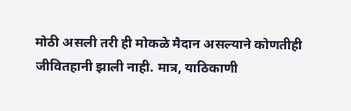मोठी असली तरी ही मोकळे मैदान असल्याने कोणतीही जीवितहानी झाली नाही. मात्र, याठिकाणी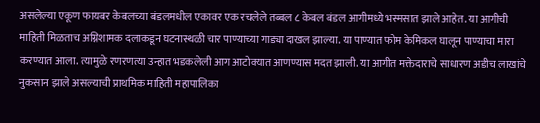असलेल्या एकूण फायबर केबलच्या बंडलमधील एकावर एक रचलेले तब्बल ८ केबल बंडल आगीमध्ये भस्मसात झाले आहेत. या आगीची माहिती मिळताच अग्निशामक दलाकडून घटनास्थळी चार पाण्याच्या गाड्या दाखल झाल्या. या पाण्यात फोम केमिकल घालून पाण्याचा मारा करण्यात आला. त्यामुळे रणरणत्या उन्हात भडकलेली आग आटोक्यात आणण्यास मदत झाली. या आगीत मक्तेदाराचे साधारण अडीच लाखांचे नुकसान झाले असल्याची प्राथमिक माहिती महापालिका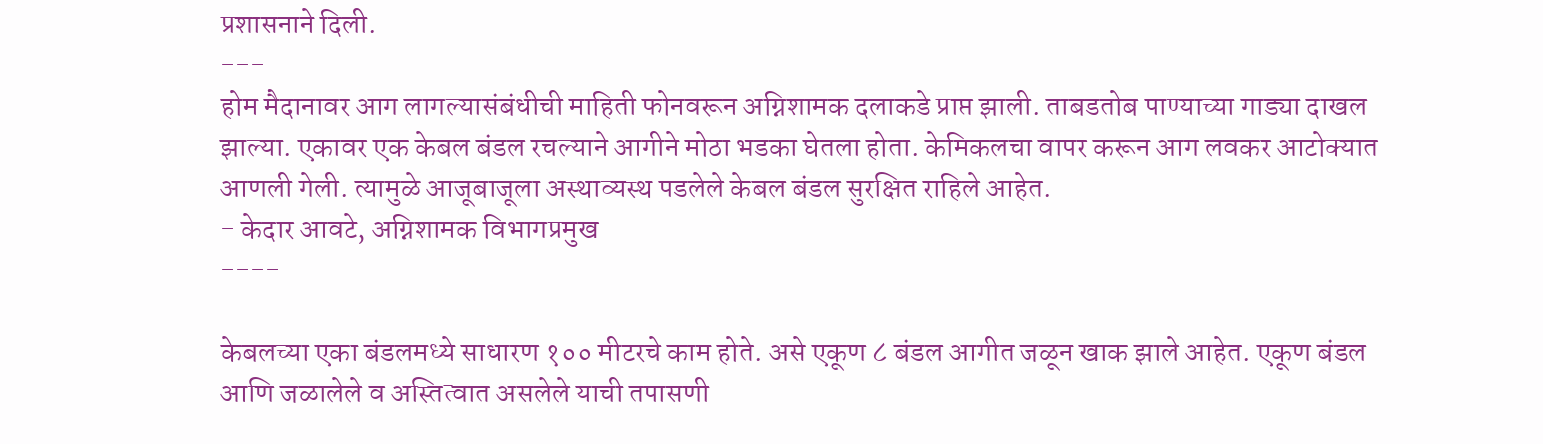प्रशासनाने दिली.
---
होम मैदानावर आग लागल्यासंबंधीची माहिती फोनवरून अग्निशामक दलाकडे प्राप्त झाली. ताबडतोब पाण्याच्या गाड्या दाखल झाल्या. एकावर एक केबल बंडल रचल्याने आगीने मोठा भडका घेतला होता. केमिकलचा वापर करून आग लवकर आटोक्यात आणली गेली. त्यामुळे आजूबाजूला अस्थाव्यस्थ पडलेले केबल बंडल सुरक्षित राहिले आहेत.
- केदार आवटे, अग्निशामक विभागप्रमुख
----

केबलच्या एका बंडलमध्ये साधारण १०० मीटरचे काम होते. असे एकूण ८ बंडल आगीत जळून खाक झाले आहेत. एकूण बंडल आणि जळालेले व अस्तित्वात असलेले याची तपासणी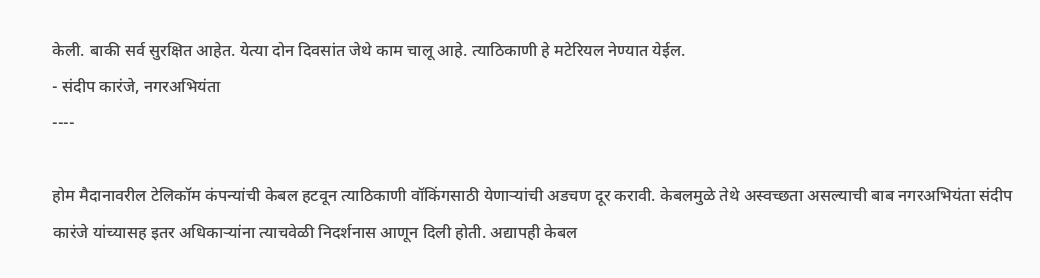केली. बाकी सर्व सुरक्षित आहेत. येत्या दोन दिवसांत जेथे काम चालू आहे. त्याठिकाणी हे मटेरियल नेण्यात येईल.
- संदीप कारंजे, नगरअभियंता
----

होम मैदानावरील टेलिकॉम कंपन्यांची केबल हटवून त्याठिकाणी वॉकिंगसाठी येणाऱ्यांची अडचण दूर करावी. केबलमुळे तेथे अस्वच्छता असल्याची बाब नगरअभियंता संदीप कारंजे यांच्यासह इतर अधिकाऱ्यांना त्याचवेळी निदर्शनास आणून दिली होती. अद्यापही केबल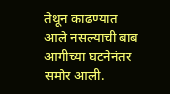तेथून काढण्यात आले नसल्याची बाब आगीच्या घटनेनंतर समोर आली.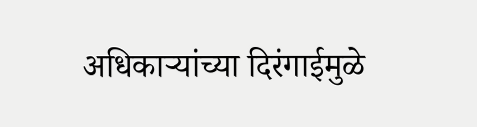अधिकाऱ्यांच्या दिरंगाईमुळे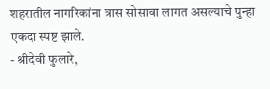शहरातील नागरिकांना त्रास सोसावा लागत असल्याचे पुन्हा एकदा स्पष्ट झाले.
- श्रीदेवी फुलारे,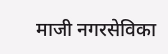माजी नगरसेविका